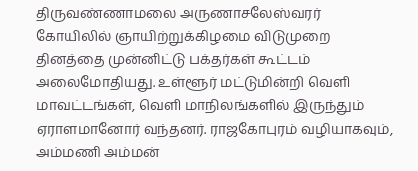திருவண்ணாமலை அருணாசலேஸ்வரர் கோயிலில் ஞாயிற்றுக்கிழமை விடுமுறை தினத்தை முன்னிட்டு பக்தர்கள் கூட்டம் அலைமோதியது. உள்ளூர் மட்டுமின்றி வெளி மாவட்டங்கள், வெளி மாநிலங்களில் இருந்தும் ஏராளமானோர் வந்தனர். ராஜகோபுரம் வழியாகவும், அம்மணி அம்மன்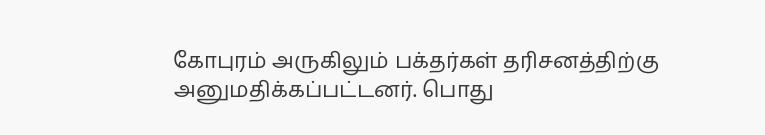கோபுரம் அருகிலும் பக்தர்கள் தரிசனத்திற்கு அனுமதிக்கப்பட்டனர். பொது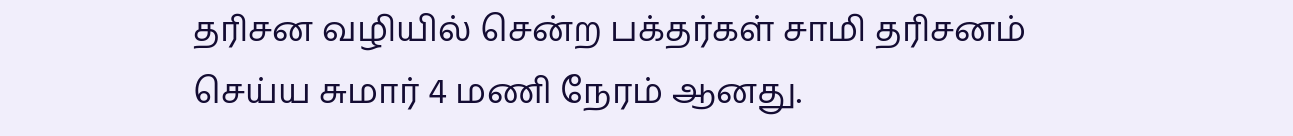தரிசன வழியில் சென்ற பக்தர்கள் சாமி தரிசனம் செய்ய சுமார் 4 மணி நேரம் ஆனது.